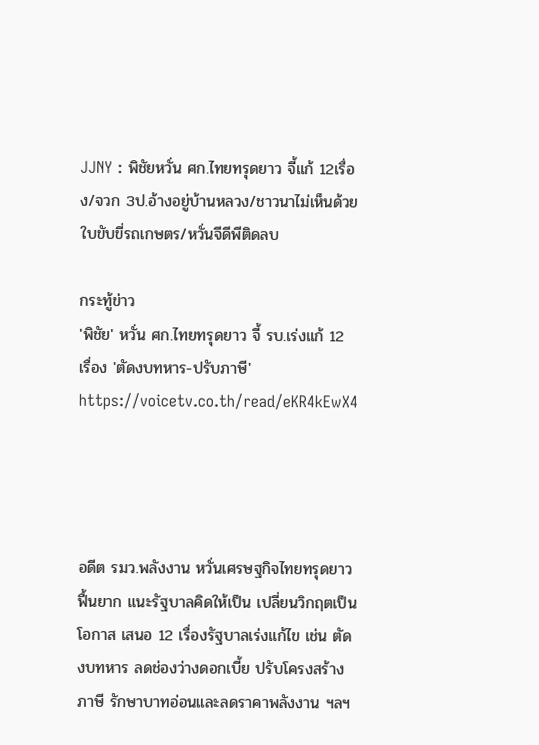JJNY : พิชัยหวั่น ศก.ไทยทรุดยาว จี้แก้ 12เรื่อง/จวก 3ป.อ้างอยู่บ้านหลวง/ชาวนาไม่เห็นด้วยใบขับขี่รถเกษตร/หวั่นจีดีพีติดลบ

กระทู้ข่าว
'พิชัย' หวั่น ศก.ไทยทรุดยาว จี้ รบ.เร่งแก้ 12 เรื่อง 'ตัดงบทหาร-ปรับภาษี'
https://voicetv.co.th/read/eKR4kEwX4




อดีต รมว.พลังงาน หวั่นเศรษฐกิจไทยทรุดยาวฟื้นยาก แนะรัฐบาลคิดให้เป็น เปลี่ยนวิกฤตเป็นโอกาส เสนอ 12 เรื่องรัฐบาลเร่งแก้ไข เช่น ตัดงบทหาร ลดช่องว่างดอกเบี้ย ปรับโครงสร้างภาษี รักษาบาทอ่อนและลดราคาพลังงาน ฯลฯ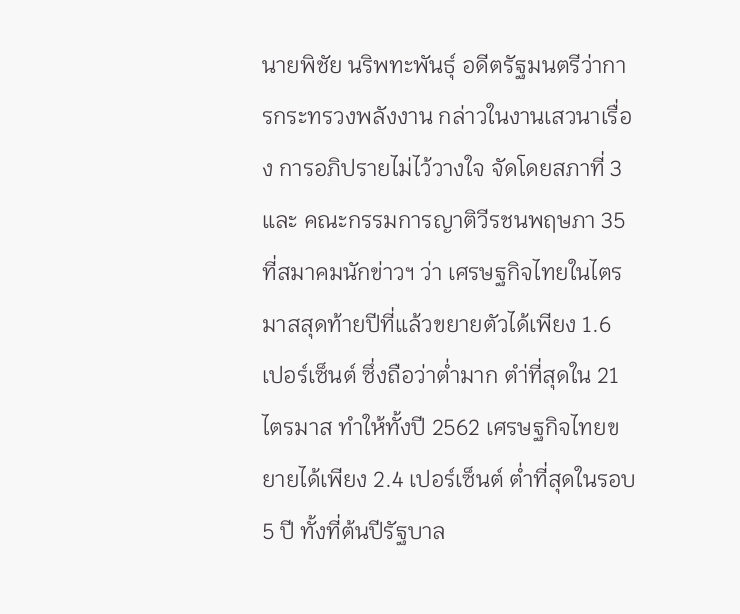นายพิชัย นริพทะพันธุ์ อดีตรัฐมนตรีว่าการกระทรวงพลังงาน กล่าวในงานเสวนาเรื่อง การอภิปรายไม่ไว้วางใจ จัดโดยสภาที่ 3 และ คณะกรรมการญาติวีรชนพฤษภา 35 ที่สมาคมนักข่าวฯ ว่า เศรษฐกิจไทยในไตรมาสสุดท้ายปีที่แล้วขยายตัวได้เพียง 1.6 เปอร์เซ็นต์ ซึ่งถือว่าต่ำมาก ตำ่ที่สุดใน 21 ไตรมาส ทำให้ทั้งปี 2562 เศรษฐกิจไทยขยายได้เพียง 2.4 เปอร์เซ็นต์ ต่ำที่สุดในรอบ 5 ปี ทั้งที่ต้นปีรัฐบาล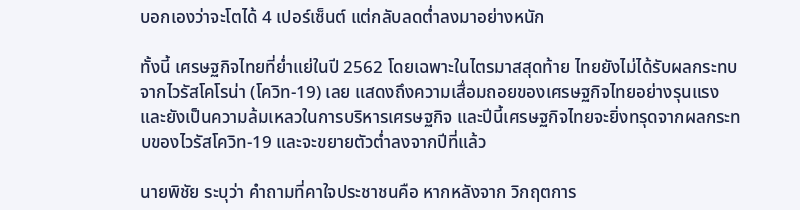บอกเองว่าจะโตได้ 4 เปอร์เซ็นต์ แต่กลับลดต่ำลงมาอย่างหนัก

ทั้งนี้ เศรษฐกิจไทยที่ย่ำแย่ในปี 2562 โดยเฉพาะในไตรมาสสุดท้าย ไทยยังไม่ได้รับผลกระทบจากไวรัสโคโรน่า (โควิท-19) เลย แสดงถึงความเสื่อมถอยของเศรษฐกิจไทยอย่างรุนแรง และยังเป็นความล้มเหลวในการบริหารเศรษฐกิจ และปีนี้เศรษฐกิจไทยจะยิ่งทรุดจากผลกระทบของไวรัสโควิท-19 และจะขยายตัวต่ำลงจากปีที่แล้ว

นายพิชัย ระบุว่า คำถามที่คาใจประชาชนคือ หากหลังจาก วิกฤตการ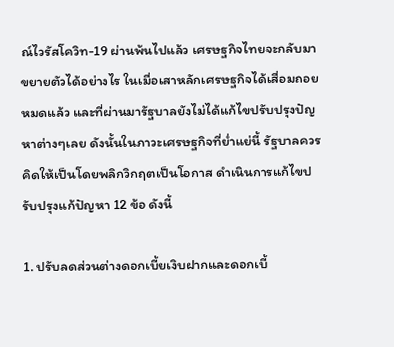ณ์ไวรัสโควิท-19 ผ่านพ้นไปแล้ว เศรษฐกิจไทยจะกลับมาขยายตัวได้อย่างไร ในเมื่อเสาหลักเศรษฐกิจได้เสื่อมถอยหมดแล้ว และที่ผ่านมารัฐบาลยังไม่ได้แก้ไขปรับปรุงปัญหาต่างๆเลย ดังนั้นในภาวะเศรษฐกิจที่ย่ำแย่นี้ รัฐบาลควรคิดให้เป็นโดยพลิกวิกฤตเป็นโอกาส ดำเนินการแก้ไขปรับปรุงแก้ปัญหา 12 ข้อ ดังนี้

1. ปรับลดส่วนต่างดอกเบี้ยเงิบฝากและดอกเบี้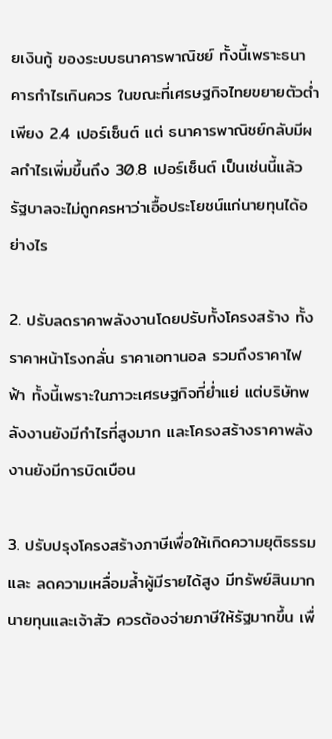ยเงินกู้ ของระบบธนาคารพาณิชย์ ทั้งนี้เพราะธนาคารกำไรเกินควร ในขณะที่เศรษฐกิจไทยขยายตัวต่ำเพียง 2.4 เปอร์เซ็นต์ แต่ ธนาคารพาณิชย์กลับมีผลกำไรเพิ่มขึ้นถึง 30.8 เปอร์เซ็นต์ เป็นเช่นนี้แล้วรัฐบาลจะไม่ถูกครหาว่าเอื้อประโยชน์แก่นายทุนได้อย่างไร

2. ปรับลดราคาพลังงานโดยปรับทั้งโครงสร้าง ทั้งราคาหน้าโรงกลั่น ราคาเอทานอล รวมถึงราคาไฟฟ้า ทั้งนี้เพราะในภาวะเศรษฐกิจที่ย่ำแย่ แต่บริษัทพลังงานยังมีกำไรที่สูงมาก และโครงสร้างราคาพลังงานยังมีการบิดเบือน

3. ปรับปรุงโครงสร้างภาษีเพื่อให้เกิดความยุติธรรม และ ลดความเหลื่อมล้ำผู้มีรายได้สูง มีทรัพย์สินมาก นายทุนและเจ้าสัว ควรต้องจ่ายภาษีให้รัฐมากขึ้น เพื่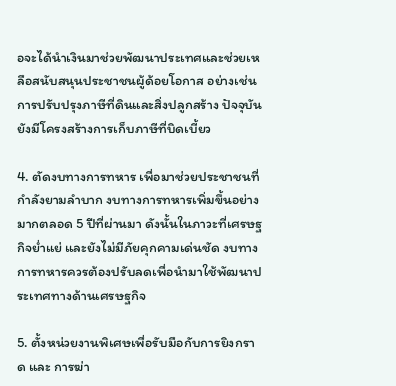อจะได้นำเงินมาช่วยพัฒนาประเทศและช่วยเหลือสนับสนุนประชาชนผู้ด้อยโอกาส อย่างเช่น การปรับปรุงภาษีที่ดินและสิ่งปลูกสร้าง ปัจจุบันยังมีโครงสร้างการเก็บภาษีที่บิดเบี้ยว

4. ตัดงบทางการทหาร เพื่อมาช่วยประชาชนที่กำลังยามลำบาก งบทางการทหารเพิ่มขึ้นอย่างมากตลอด 5 ปีที่ผ่านมา ดังนั้นในภาวะที่เศรษฐกิจย่ำแย่ และยังไม่มีภัยคุกคามเด่นชัด งบทางการทหารควรต้องปรับลดเพื่อนำมาใช้พัฒนาประเทศทางด้านเศรษฐกิจ

5. ตั้งหน่วยงานพิเศษเพื่อรับมือกับการยิงกราด และ การฆ่า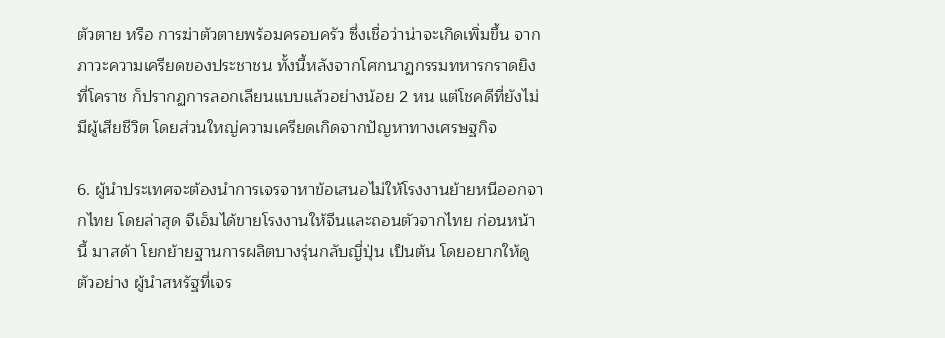ตัวตาย หรือ การฆ่าตัวตายพร้อมครอบครัว ซึ่งเชื่อว่าน่าจะเกิดเพิ่มขึ้น จากภาวะความเครียดของประชาชน ทั้งนี้หลังจากโศกนาฏกรรมทหารกราดยิงที่โคราช ก็ปรากฏการลอกเลียนแบบแล้วอย่างน้อย 2 หน แต่โชคดีที่ยังไม่มีผู้เสียชีวิต โดยส่วนใหญ่ความเครียดเกิดจากปัญหาทางเศรษฐกิจ

6. ผู้นำประเทศจะต้องนำการเจรจาหาข้อเสนอไม่ให้โรงงานย้ายหนีออกจากไทย โดยล่าสุด จีเอ็มได้ขายโรงงานให้จีนและถอนตัวจากไทย ก่อนหน้านี้ มาสด้า โยกย้ายฐานการผลิตบางรุ่นกลับญี่ปุ่น เป็นต้น โดยอยากให้ดูตัวอย่าง ผู้นำสหรัฐที่เจร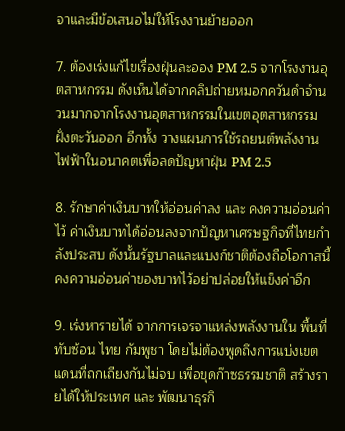จาและมีข้อเสนอไม่ให้โรงงานย้ายออก

7. ต้องเร่งแก้ไขเรื่องฝุ่นละออง PM 2.5 จากโรงงานอุตสาหกรรม ดังเห็นได้จากคลิปถ่ายหมอกควันดำจำนวนมากจากโรงงานอุตสาหกรรมในเขตอุตสาหกรรมฝั่งตะวันออก อีกทั้ง วางแผนการใช้รถยนต์พลังงานไฟฟ้าในอนาคตเพื่อลดปัญหาฝุ่น PM 2.5

8. รักษาค่าเงินบาทให้อ่อนค่าลง และ คงความอ่อนค่าไว้ ค่าเงินบาทได้อ่อนลงจากปัญหาเศรษฐกิจที่ไทยกำลังประสบ ดังนั้นรัฐบาลและแบงก์ชาติต้องถือโอกาสนี้คงความอ่อนค่าของบาทไว้อย่าปล่อยให้แข็งค่าอีก

9. เร่งหารายได้ จากการเจรจาแหล่งพลังงานใน พื้นที่ทับซ้อน ไทย กัมพูชา โดยไม่ต้องพูดถึงการแบ่งเขตแดนที่ถกเถียงกันไม่จบ เพื่อขุดก๊าซธรรมชาติ สร้างรายได้ให้ประเทศ และ พัฒนาธุรกิ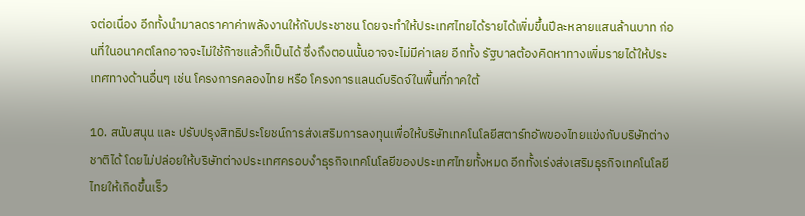จต่อเนื่อง อีกทั้งนำมาลดราคาค่าพลังงานให้กับประชาชน โดยจะทำให้ประเทศไทยได้รายได้เพิ่มขึ้นปีละหลายแสนล้านบาท ก่อนที่ในอนาคตโลกอาจจะไม่ใช้ก๊าซแล้วก็เป็นได้ ซึ่งถึงตอนนั้นอาจจะไม่มีค่าเลย อีกทั้ง รัฐบาลต้องคิดหาทางเพิ่มรายได้ให้ประเทศทางด้านอื่นๆ เช่น โครงการคลองไทย หรือ โครงการแลนด์บริดจ์ในพื้นที่ภาคใต้

10. สนับสนุน และ ปรับปรุงสิทธิประโยชน์การส่งเสริมการลงทุนเพื่อให้บริษัทเทคโนโลยีสตาร์ทอัพของไทยแข่งกับบริษัทต่างชาติได้ โดยไม่ปล่อยให้บริษัทต่างประเทศครอบงำธุรกิจเทคโนโลยีของประเทศไทยทั้งหมด อีกทั้งเร่งส่งเสริมธุรกิจเทคโนโลยีไทยให้เกิดขึ้นเร็ว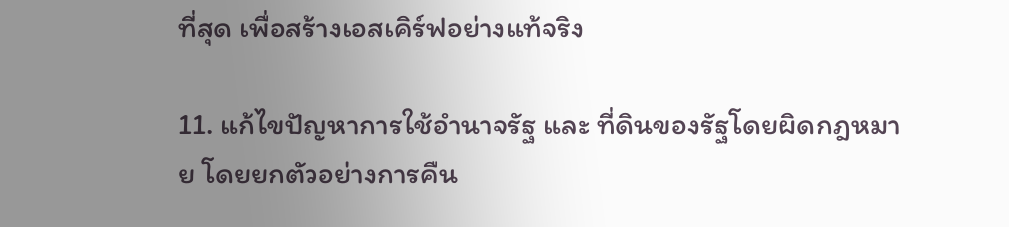ที่สุด เพื่อสร้างเอสเคิร์ฟอย่างแท้จริง

11. แก้ไขปัญหาการใช้อำนาจรัฐ และ ที่ดินของรัฐโดยผิดกฎหมาย โดยยกตัวอย่างการคืน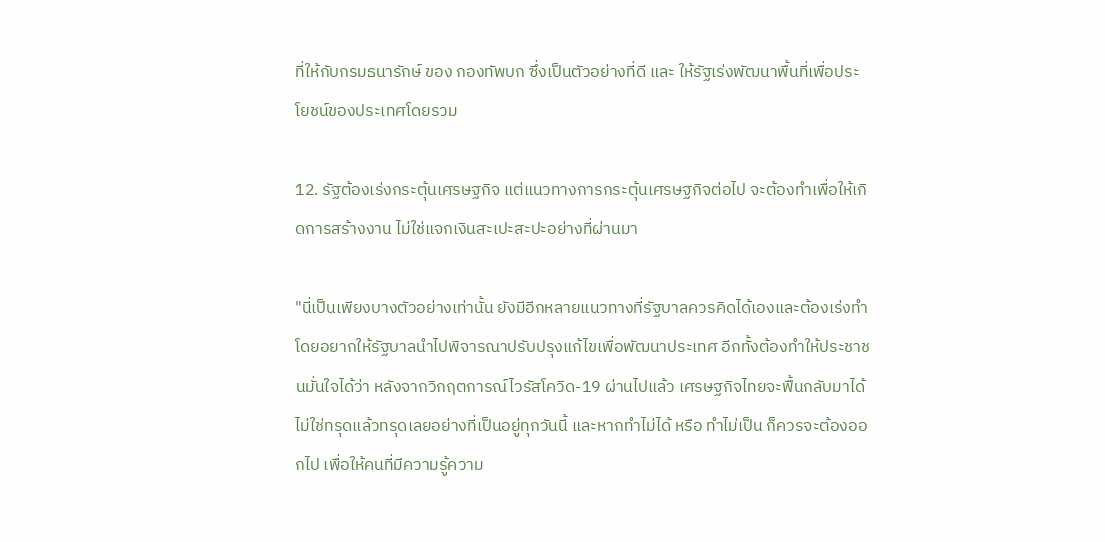ที่ให้กับกรมธนารักษ์ ของ กองทัพบก ซึ่งเป็นตัวอย่างที่ดี และ ให้รัฐเร่งพัฒนาพื้นที่เพื่อประโยชน์ของประเทศโดยรวม

12. รัฐต้องเร่งกระตุ้นเศรษฐกิจ แต่แนวทางการกระตุ้นเศรษฐกิจต่อไป จะต้องทำเพื่อให้เกิดการสร้างงาน ไม่ใช่แจกเงินสะเปะสะปะอย่างที่ผ่านมา

"นี่เป็นเพียงบางตัวอย่างเท่านั้น ยังมีอีกหลายแนวทางที่รัฐบาลควรคิดได้เองและต้องเร่งทำ โดยอยากให้รัฐบาลนำไปพิจารณาปรับปรุงแก้ไขเพื่อพัฒนาประเทศ อีกทั้งต้องทำให้ประชาชนมั่นใจได้ว่า หลังจากวิกฤตการณ์ไวรัสโควิด-19 ผ่านไปแล้ว เศรษฐกิจไทยจะฟื้นกลับมาได้ ไม่ใช่ทรุดแล้วทรุดเลยอย่างที่เป็นอยู่ทุกวันนี้ และหากทำไม่ได้ หรือ ทำไม่เป็น ก็ควรจะต้องออกไป เพื่อให้คนที่มีความรู้ความ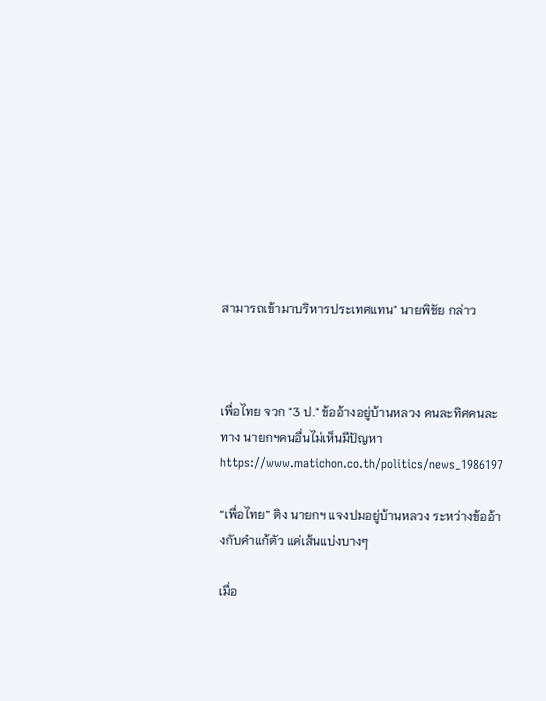สามารถเข้ามาบริหารประเทศแทน" นายพิชัย กล่าว



เพื่อไทย จวก "3 ป." ข้ออ้างอยู่บ้านหลวง คนละทิศคนละทาง นายกฯคนอื่นไม่เห็นมีปัญหา
https://www.matichon.co.th/politics/news_1986197

“เพื่อไทย” ติง นายกฯ แจงปมอยู่บ้านหลวง ระหว่างข้ออ้างกับคำแก้ตัว แค่เส้นแบ่งบางๆ

เมื่อ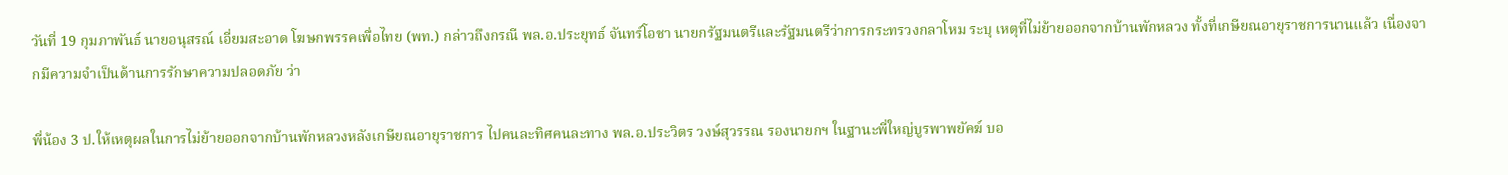วันที่ 19 กุมภาพันธ์ นายอนุสรณ์ เอี่ยมสะอาด โฆษกพรรคเพื่อไทย (พท.) กล่าวถึงกรณี พล.อ.ประยุทธ์ จันทร์โอชา นายกรัฐมนตรีและรัฐมนตรีว่าการกระทรวงกลาโหม ระบุ เหตุที่ไม่ย้ายออกจากบ้านพักหลวง ทั้งที่เกษียณอายุราชการนานแล้ว เนื่องจากมีความจำเป็นด้านการรักษาความปลอดภัย ว่า

พี่น้อง 3 ป.ให้เหตุผลในการไม่ย้ายออกจากบ้านพักหลวงหลังเกษียณอายุราชการ ไปคนละทิศคนละทาง พล.อ.ประวิตร วงษ์สุวรรณ รองนายกฯ ในฐานะพี่ใหญ่บูรพาพยัคฆ์ บอ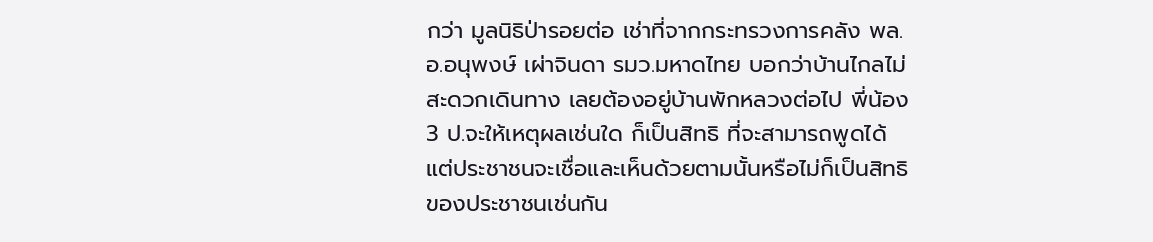กว่า มูลนิธิป่ารอยต่อ เช่าที่จากกระทรวงการคลัง พล.อ.อนุพงษ์ เผ่าจินดา รมว.มหาดไทย บอกว่าบ้านไกลไม่สะดวกเดินทาง เลยต้องอยู่บ้านพักหลวงต่อไป พี่น้อง 3 ป.จะให้เหตุผลเช่นใด ก็เป็นสิทธิ ที่จะสามารถพูดได้ แต่ประชาชนจะเชื่อและเห็นด้วยตามนั้นหรือไม่ก็เป็นสิทธิของประชาชนเช่นกัน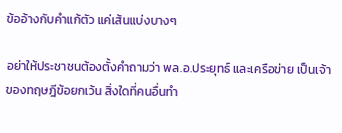ข้ออ้างกับคำแก้ตัว แค่เส้นแบ่งบางๆ

อย่าให้ประชาชนต้องตั้งคำถามว่า พล.อ.ประยุทธ์ และเครือข่าย เป็นเจ้าของทฤษฎีข้อยกเว้น สิ่งใดที่คนอื่นทำ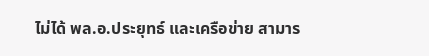ไม่ได้ พล.อ.ประยุทธ์ และเครือข่าย สามาร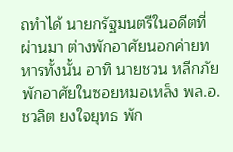ถทำได้ นายกรัฐมนตรีในอดีตที่ผ่านมา ต่างพักอาศัยนอกค่ายทหารทั้งนั้น อาทิ นายชวน หลีกภัย พักอาศัยในซอยหมอเหล็ง พล.อ.ชวลิต ยงใจยุทธ พัก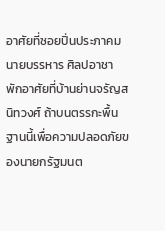อาศัยที่ซอยปิ่นประภาคม นายบรรหาร ศิลปอาชา พักอาศัยที่บ้านย่านจรัญสนิทวงศ์ ถ้าบนตรรกะพื้นฐานนี้เพื่อความปลอดภัยของนายกรัฐมนต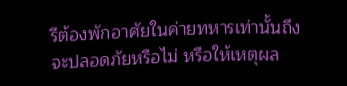รีต้องพักอาศัยในค่ายทหารเท่านั้นถึงจะปลอดภัยหรือไม่ หรือให้เหตุผล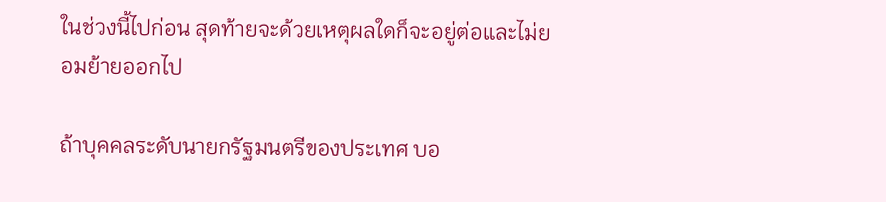ในช่วงนี้ไปก่อน สุดท้ายจะด้วยเหตุผลใดก็จะอยู่ต่อและไม่ยอมย้ายออกไป

ถ้าบุคคลระดับนายกรัฐมนตรีของประเทศ บอ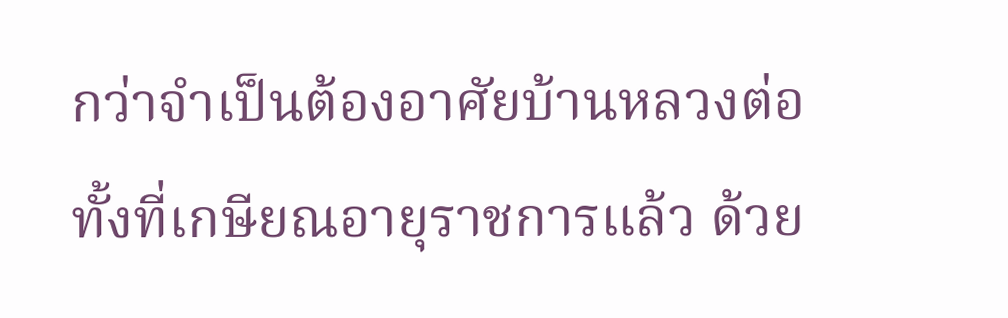กว่าจำเป็นต้องอาศัยบ้านหลวงต่อ ทั้งที่เกษียณอายุราชการแล้ว ด้วย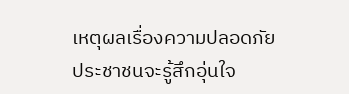เหตุผลเรื่องความปลอดภัย ประชาชนจะรู้สึกอุ่นใจ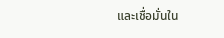และเชื่อมั่นใน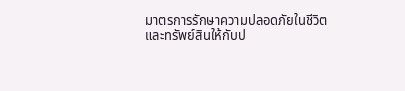มาตรการรักษาความปลอดภัยในชีวิตและทรัพย์สินให้กับป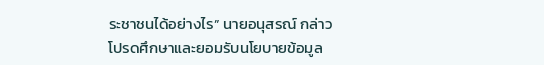ระชาชนได้อย่างไร” นายอนุสรณ์ กล่าว
โปรดศึกษาและยอมรับนโยบายข้อมูล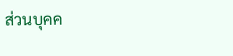ส่วนบุคค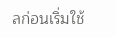ลก่อนเริ่มใช้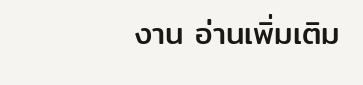งาน อ่านเพิ่มเติม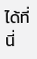ได้ที่นี่